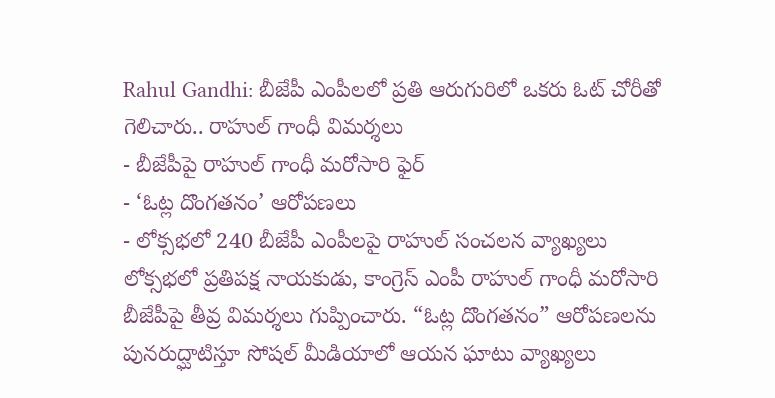Rahul Gandhi: బీజేపీ ఎంపీలలో ప్రతి ఆరుగురిలో ఒకరు ఓట్ చోరీతో గెలిచారు.. రాహుల్ గాంధీ విమర్శలు
- బీజేపీపై రాహుల్ గాంధీ మరోసారి ఫైర్
- ‘ఓట్ల దొంగతనం’ ఆరోపణలు
- లోక్సభలో 240 బీజేపీ ఎంపీలపై రాహుల్ సంచలన వ్యాఖ్యలు
లోక్సభలో ప్రతిపక్ష నాయకుడు, కాంగ్రెస్ ఎంపీ రాహుల్ గాంధీ మరోసారి బీజేపీపై తీవ్ర విమర్శలు గుప్పించారు. “ఓట్ల దొంగతనం” ఆరోపణలను పునరుద్ఘాటిస్తూ సోషల్ మీడియాలో ఆయన ఘాటు వ్యాఖ్యలు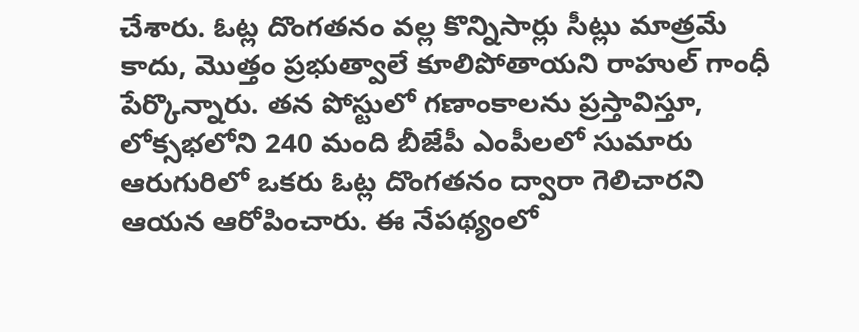చేశారు. ఓట్ల దొంగతనం వల్ల కొన్నిసార్లు సీట్లు మాత్రమే కాదు, మొత్తం ప్రభుత్వాలే కూలిపోతాయని రాహుల్ గాంధీ పేర్కొన్నారు. తన పోస్టులో గణాంకాలను ప్రస్తావిస్తూ, లోక్సభలోని 240 మంది బీజేపీ ఎంపీలలో సుమారు ఆరుగురిలో ఒకరు ఓట్ల దొంగతనం ద్వారా గెలిచారని ఆయన ఆరోపించారు. ఈ నేపథ్యంలో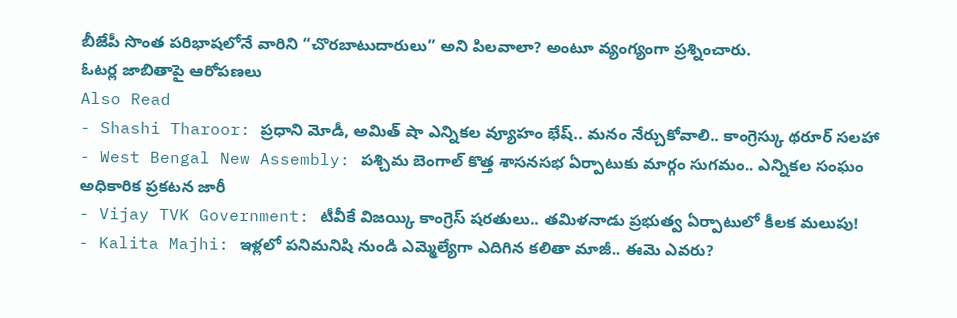బీజేపీ సొంత పరిభాషలోనే వారిని “చొరబాటుదారులు” అని పిలవాలా? అంటూ వ్యంగ్యంగా ప్రశ్నించారు.
ఓటర్ల జాబితాపై ఆరోపణలు
Also Read
- Shashi Tharoor: ప్రధాని మోడీ, అమిత్ షా ఎన్నికల వ్యూహం భేష్.. మనం నేర్చుకోవాలి.. కాంగ్రెస్కు థరూర్ సలహా
- West Bengal New Assembly: పశ్చిమ బెంగాల్ కొత్త శాసనసభ ఏర్పాటుకు మార్గం సుగమం.. ఎన్నికల సంఘం అధికారిక ప్రకటన జారీ
- Vijay TVK Government: టీవీకే విజయ్కి కాంగ్రెస్ షరతులు.. తమిళనాడు ప్రభుత్వ ఏర్పాటులో కీలక మలుపు!
- Kalita Majhi: ఇళ్లలో పనిమనిషి నుండి ఎమ్మెల్యేగా ఎదిగిన కలితా మాజీ.. ఈమె ఎవరు?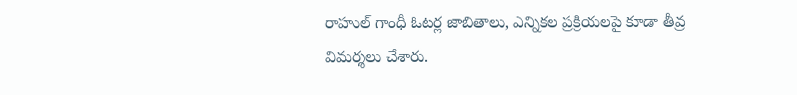రాహుల్ గాంధీ ఓటర్ల జాబితాలు, ఎన్నికల ప్రక్రియలపై కూడా తీవ్ర విమర్శలు చేశారు.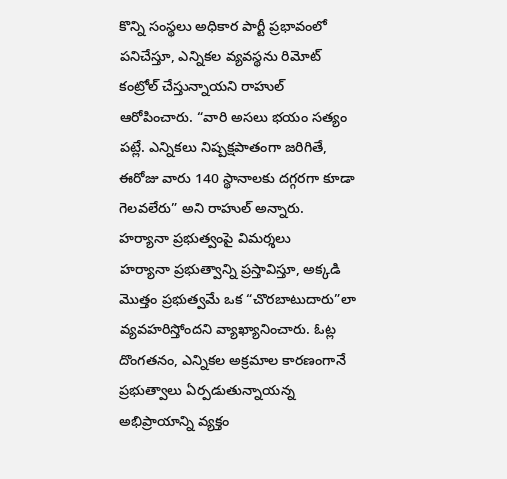కొన్ని సంస్థలు అధికార పార్టీ ప్రభావంలో పనిచేస్తూ, ఎన్నికల వ్యవస్థను రిమోట్ కంట్రోల్ చేస్తున్నాయని రాహుల్ ఆరోపించారు. “వారి అసలు భయం సత్యం పట్లే. ఎన్నికలు నిష్పక్షపాతంగా జరిగితే, ఈరోజు వారు 140 స్థానాలకు దగ్గరగా కూడా గెలవలేరు” అని రాహుల్ అన్నారు.
హర్యానా ప్రభుత్వంపై విమర్శలు
హర్యానా ప్రభుత్వాన్ని ప్రస్తావిస్తూ, అక్కడి మొత్తం ప్రభుత్వమే ఒక “చొరబాటుదారు”లా వ్యవహరిస్తోందని వ్యాఖ్యానించారు. ఓట్ల దొంగతనం, ఎన్నికల అక్రమాల కారణంగానే ప్రభుత్వాలు ఏర్పడుతున్నాయన్న అభిప్రాయాన్ని వ్యక్తం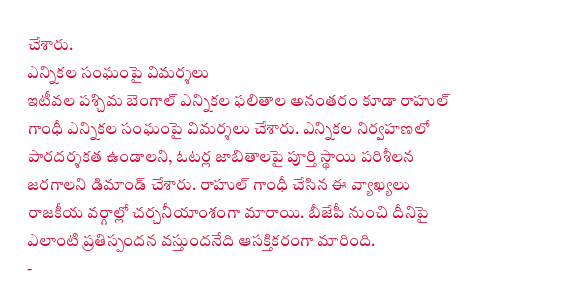చేశారు.
ఎన్నికల సంఘంపై విమర్శలు
ఇటీవల పశ్చిమ బెంగాల్ ఎన్నికల ఫలితాల అనంతరం కూడా రాహుల్ గాంధీ ఎన్నికల సంఘంపై విమర్శలు చేశారు. ఎన్నికల నిర్వహణలో పారదర్శకత ఉండాలని, ఓటర్ల జాబితాలపై పూర్తి స్థాయి పరిశీలన జరగాలని డిమాండ్ చేశారు. రాహుల్ గాంధీ చేసిన ఈ వ్యాఖ్యలు రాజకీయ వర్గాల్లో చర్చనీయాంశంగా మారాయి. బీజేపీ నుంచి దీనిపై ఎలాంటి ప్రతిస్పందన వస్తుందనేది ఆసక్తికరంగా మారింది.
-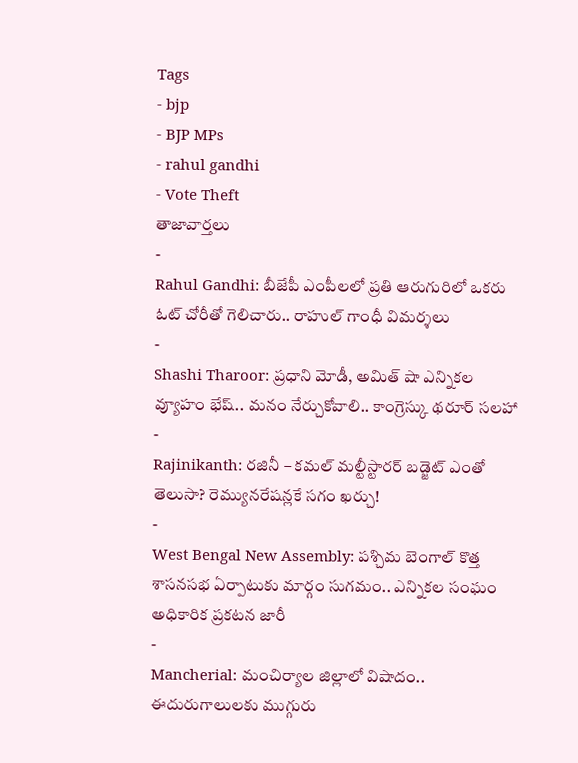Tags
- bjp
- BJP MPs
- rahul gandhi
- Vote Theft
తాజావార్తలు
-
Rahul Gandhi: బీజేపీ ఎంపీలలో ప్రతి ఆరుగురిలో ఒకరు ఓట్ చోరీతో గెలిచారు.. రాహుల్ గాంధీ విమర్శలు
-
Shashi Tharoor: ప్రధాని మోడీ, అమిత్ షా ఎన్నికల వ్యూహం భేష్.. మనం నేర్చుకోవాలి.. కాంగ్రెస్కు థరూర్ సలహా
-
Rajinikanth: రజినీ – కమల్ మల్టీస్టారర్ బడ్జెట్ ఎంతో తెలుసా? రెమ్యునరేషన్లకే సగం ఖర్చు!
-
West Bengal New Assembly: పశ్చిమ బెంగాల్ కొత్త శాసనసభ ఏర్పాటుకు మార్గం సుగమం.. ఎన్నికల సంఘం అధికారిక ప్రకటన జారీ
-
Mancherial: మంచిర్యాల జిల్లాలో విషాదం.. ఈదురుగాలులకు ముగ్గురు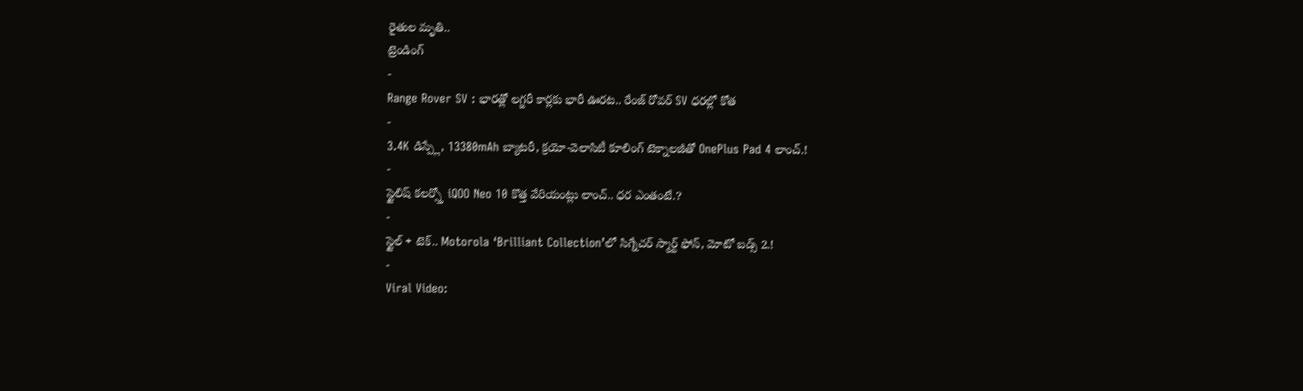రైతుల మృతి..
ట్రెండింగ్
-
Range Rover SV : భారత్లో లగ్జరీ కార్లకు భారీ ఊరట.. రేంజ్ రోవర్ SV ధరల్లో కోత
-
3.4K డిస్ప్లే, 13380mAh బ్యాటరీ, క్రయో-వెలాసిటీ కూలింగ్ టెక్నాలజీతో OnePlus Pad 4 లాంచ్.!
-
స్టైలిష్ కలర్స్తో iQOO Neo 10 కొత్త వేరియంట్లు లాంచ్.. ధర ఎంతంటే.?
-
స్టైల్ + టెక్.. Motorola ‘Brilliant Collection’లో సిగ్నేచర్ స్మార్ట్ ఫోన్, మోటో బడ్స్ 2.!
-
Viral Video: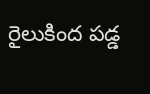రైలుకింద పడ్డ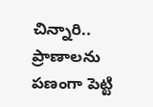చిన్నారి.. ప్రాణాలను పణంగా పెట్టి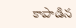కాపాడిన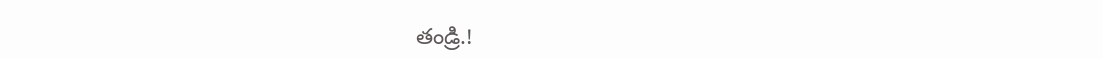తండ్రి.!